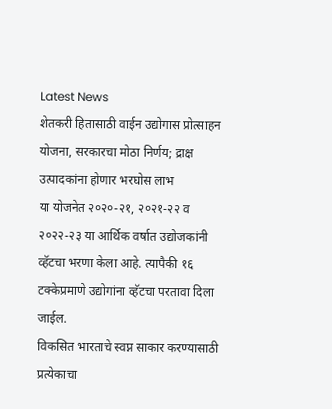Latest News
शेतकरी हितासाठी वाईन उद्योगास प्रोत्साहन योजना, सरकारचा मोठा निर्णय; द्राक्ष उत्पादकांना होणार भरघोस लाभ
या योजनेत २०२०-२१, २०२१-२२ व २०२२-२३ या आर्थिक वर्षात उद्योजकांनी व्हॅटचा भरणा केला आहे. त्यापैकी १६ टक्केप्रमाणे उद्योगांना व्हॅटचा परतावा दिला जाईल.
विकसित भारताचे स्वप्न साकार करण्यासाठी प्रत्येकाचा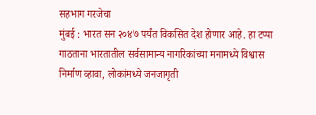सहभाग गरजेचा
मुंबई : भारत सन २०४७ पर्यंत विकसित देश होणार आहे. हा टप्पा गाठताना भारतातील सर्वसामान्य नागरिकांच्या मनामध्ये विश्वास निर्माण व्हावा, लोकांमध्ये जनजागृती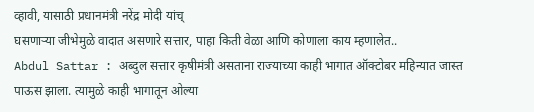व्हावी, यासाठी प्रधानमंत्री नरेंद्र मोदी यांच्
घसणाऱ्या जीभेमुळे वादात असणारे सत्तार, पाहा किती वेळा आणि कोणाला काय म्हणालेत..
Abdul Sattar : अब्दुल सत्तार कृषीमंत्री असताना राज्याच्या काही भागात ऑक्टोबर महिन्यात जास्त पाऊस झाला. त्यामुळे काही भागातून ओल्या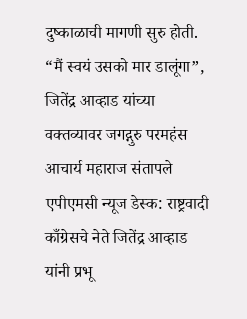दुष्काळाची मागणी सुरु होती.
“मैं स्वयं उसको मार डालूंगा”, जितेंद्र आव्हाड यांच्या वक्तव्यावर जगद्गुरु परमहंस आचार्य महाराज संतापले
एपीएमसी न्यूज डेस्क: राष्ट्रवादी काँग्रेसचे नेते जितेंद्र आव्हाड यांनी प्रभू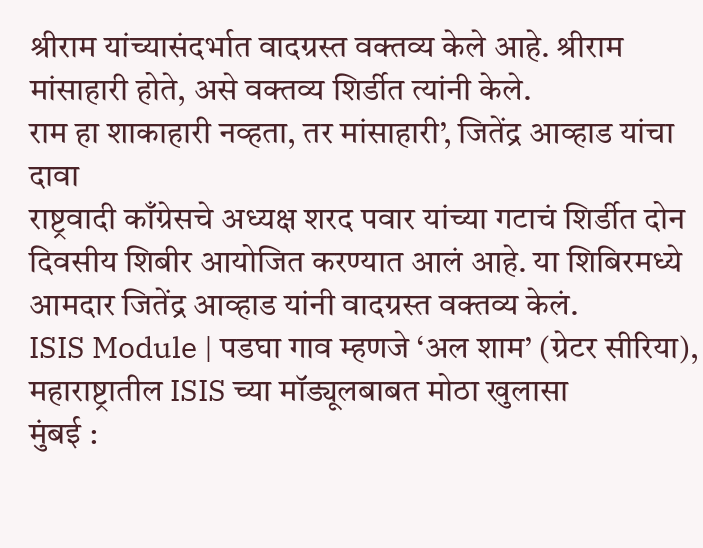श्रीराम यांच्यासंदर्भात वादग्रस्त वक्तव्य केले आहे. श्रीराम मांसाहारी होते, असे वक्तव्य शिर्डीत त्यांनी केले.
राम हा शाकाहारी नव्हता, तर मांसाहारी’, जितेंद्र आव्हाड यांचा दावा
राष्ट्रवादी काँग्रेसचे अध्यक्ष शरद पवार यांच्या गटाचं शिर्डीत दोन दिवसीय शिबीर आयोजित करण्यात आलं आहे. या शिबिरमध्ये आमदार जितेंद्र आव्हाड यांनी वादग्रस्त वक्तव्य केलं.
ISIS Module | पडघा गाव म्हणजे ‘अल शाम’ (ग्रेटर सीरिया), महाराष्ट्रातील ISIS च्या मॉड्यूलबाबत मोठा खुलासा
मुंबई :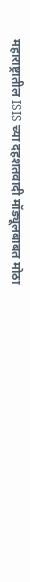महाराष्ट्रातील ISIS च्या दहशतवादी मॉड्यूलबाबत मोठा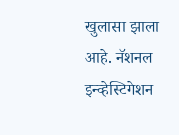खुलासा झाला आहे. नॅशनल इन्व्हेस्टिगेशन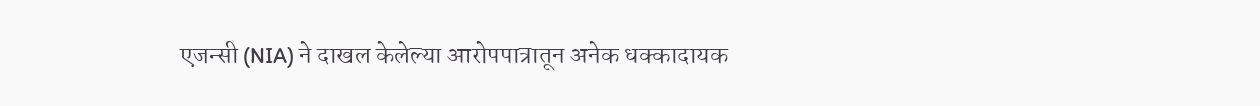एजन्सी (NIA) ने दाखल केलेल्या आरोपपात्रातून अनेक धक्कादायक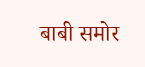बाबी समोर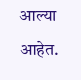आल्या आहेत.